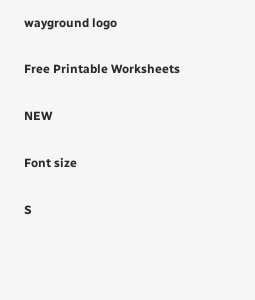wayground logo

Free Printable Worksheets

NEW

Font size

S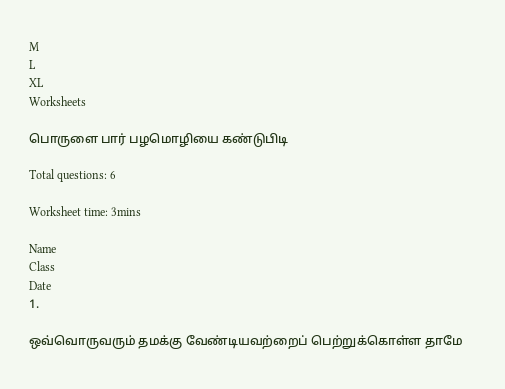M
L
XL
Worksheets

பொருளை பார் பழமொழியை கண்டுபிடி

Total questions: 6

Worksheet time: 3mins

Name
Class
Date
1.

ஒவ்வொருவரும் தமக்கு வேண்டியவற்றைப் பெற்றுக்கொள்ள தாமே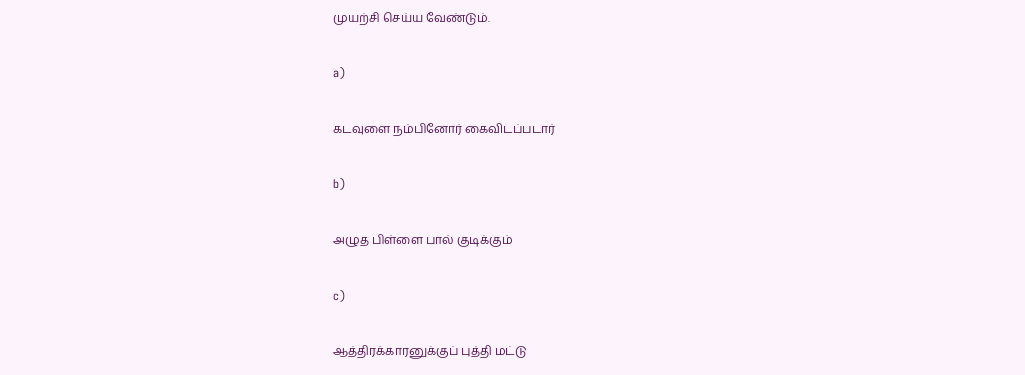முயற்சி செய்ய வேண்டும்.

a)

கடவுளை நம்பினோர் கைவிடப்படார்

b)

அழுத பிள்ளை பால் குடிக்கும்

c)

ஆத்திரக்காரனுக்குப் புத்தி மட்டு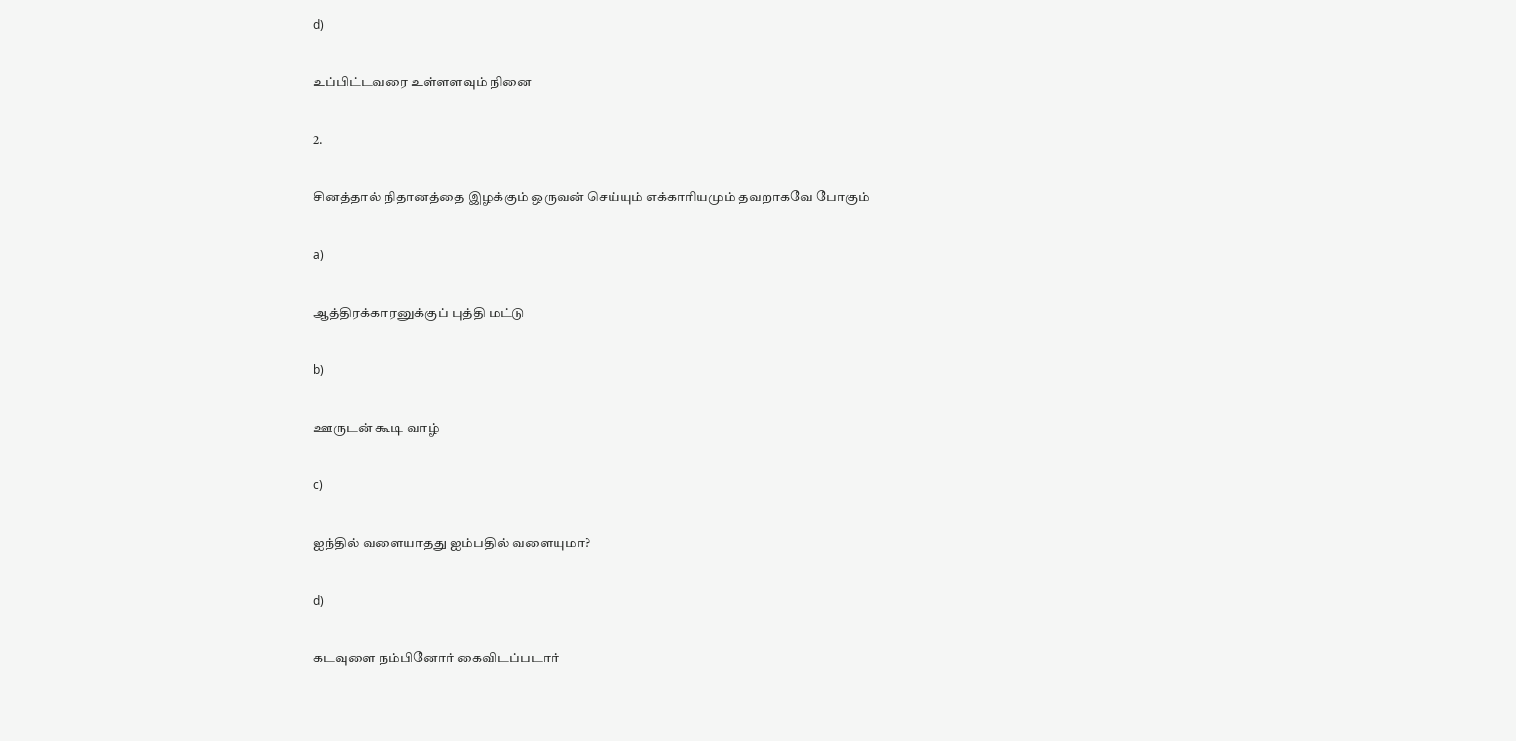d)

உப்பிட்டவரை உள்ளளவும் நினை

2.

சினத்தால் நிதானத்தை இழக்கும் ஒருவன் செய்யும் எக்காரியமும் தவறாகவே போகும்

a)

ஆத்திரக்காரனுக்குப் புத்தி மட்டு

b)

ஊருடன் கூடி வாழ்

c)

ஐந்தில் வளையாதது ஐம்பதில் வளையுமா?

d)

கடவுளை நம்பினோர் கைவிடப்படார்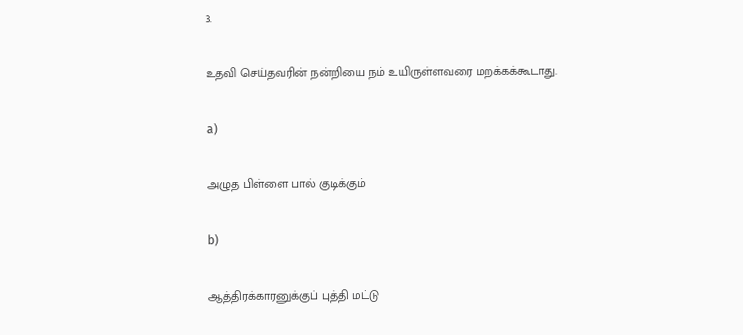3.

உதவி செய்தவரின் நன்றியை நம் உயிருள்ளவரை மறக்கக்கூடாது.

a)

அழுத பிள்ளை பால் குடிக்கும்

b)

ஆத்திரக்காரனுக்குப் புத்தி மட்டு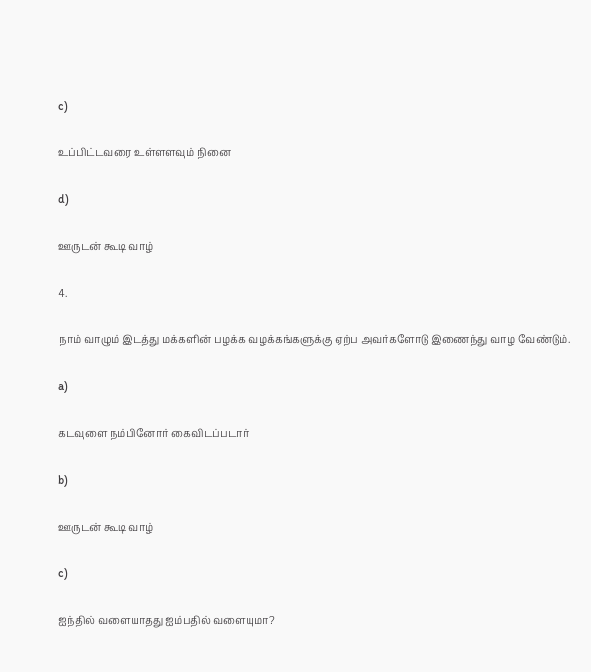c)

உப்பிட்டவரை உள்ளளவும் நினை

d)

ஊருடன் கூடி வாழ்

4.

நாம் வாழும் இடத்து மக்களின் பழக்க வழக்கங்களுக்கு ஏற்ப அவர்களோடு இணைந்து வாழ வேண்டும்.

a)

கடவுளை நம்பினோர் கைவிடப்படார்

b)

ஊருடன் கூடி வாழ்

c)

ஐந்தில் வளையாதது ஐம்பதில் வளையுமா?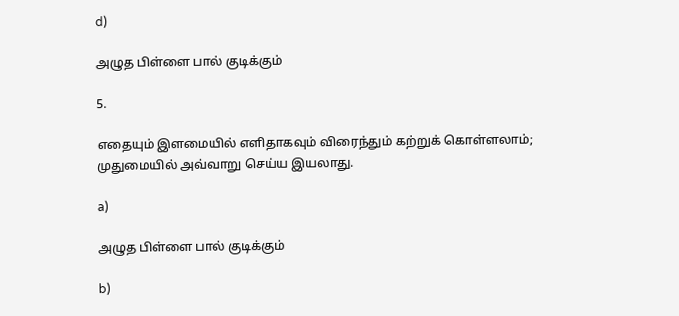d)

அழுத பிள்ளை பால் குடிக்கும்

5.

எதையும் இளமையில் எளிதாகவும் விரைந்தும் கற்றுக் கொள்ளலாம்; முதுமையில் அவ்வாறு செய்ய இயலாது.

a)

அழுத பிள்ளை பால் குடிக்கும்

b)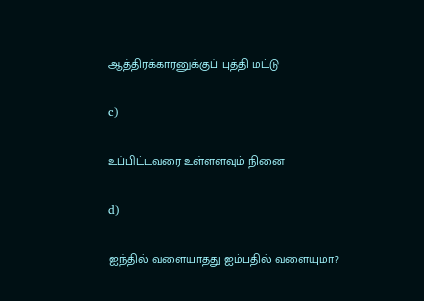ஆத்திரக்காரனுக்குப் புத்தி மட்டு

c)

உப்பிட்டவரை உள்ளளவும் நினை

d)

ஐந்தில் வளையாதது ஐம்பதில் வளையுமா?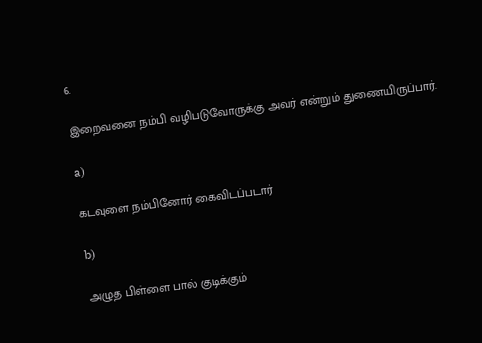6.

இறைவனை நம்பி வழிபடுவோருக்கு அவர் என்றும் துணையிருப்பார்.

a)

கடவுளை நம்பினோர் கைவிடப்படார்

b)

அழுத பிள்ளை பால் குடிக்கும்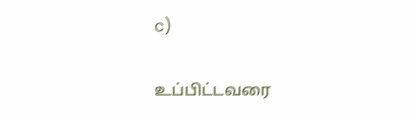c)

உப்பிட்டவரை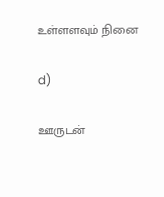உள்ளளவும் நினை

d)

ஊருடன்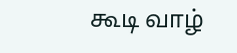கூடி வாழ்